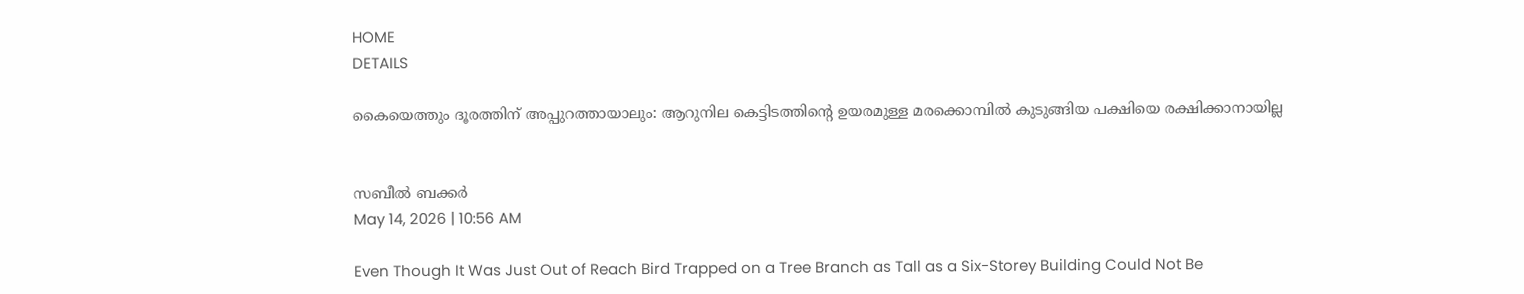HOME
DETAILS

കൈയെത്തും ദൂരത്തിന് അപ്പുറത്തായാലും: ആറുനില കെട്ടിടത്തിന്റെ ഉയരമുള്ള മരക്കൊമ്പില്‍ കുടുങ്ങിയ പക്ഷിയെ രക്ഷിക്കാനായില്ല


സബീല്‍ ബക്കര്‍
May 14, 2026 | 10:56 AM

Even Though It Was Just Out of Reach Bird Trapped on a Tree Branch as Tall as a Six-Storey Building Could Not Be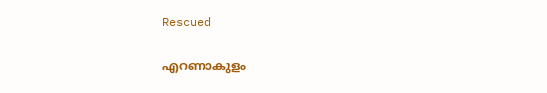Rescued

എറണാകുളം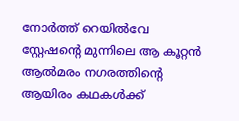നോര്‍ത്ത് റെയില്‍വേ സ്റ്റേഷന്റെ മുന്നിലെ ആ കൂറ്റന്‍ ആല്‍മരം നഗരത്തിന്റെ ആയിരം കഥകള്‍ക്ക്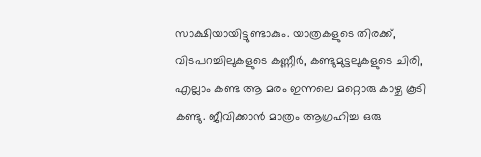സാക്ഷിയായിട്ടുണ്ടാകും. യാത്രകളുടെ തിരക്ക്, വിടപറച്ചിലുകളുടെ കണ്ണീര്‍, കണ്ടുമുട്ടലുകളുടെ ചിരി, എല്ലാം കണ്ട ആ മരം ഇന്നലെ മറ്റൊരു കാഴ്ച കൂടി കണ്ടു. ജീവിക്കാന്‍ മാത്രം ആഗ്രഹിച്ച ഒരു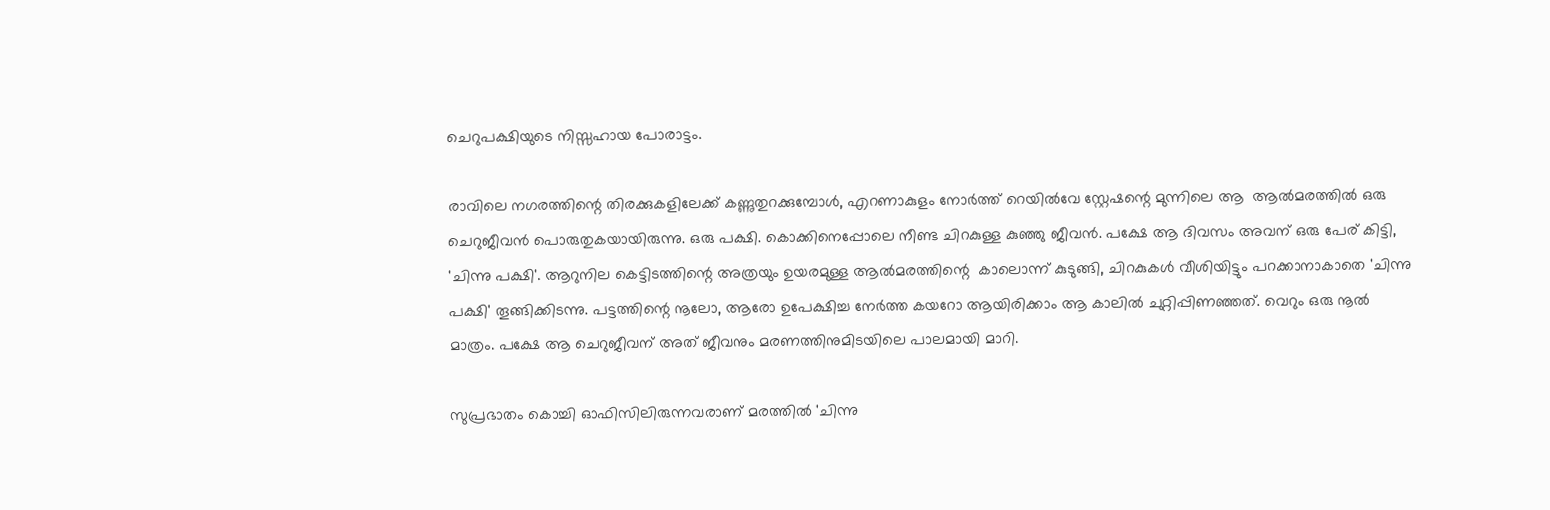ചെറുപക്ഷിയുടെ നിസ്സഹായ പോരാട്ടം.

രാവിലെ നഗരത്തിന്റെ തിരക്കുകളിലേക്ക് കണ്ണുതുറക്കുമ്പോള്‍, എറണാകുളം നോര്‍ത്ത് റെയില്‍വേ സ്റ്റേഷന്റെ മുന്നിലെ ആ  ആല്‍മരത്തില്‍ ഒരു ചെറുജീവന്‍ പൊരുതുകയായിരുന്നു. ഒരു പക്ഷി. കൊക്കിനെപ്പോലെ നീണ്ട ചിറകുള്ള കുഞ്ഞു ജീവന്‍. പക്ഷേ ആ ദിവസം അവന് ഒരു പേര് കിട്ടി, 'ചിന്നു പക്ഷി'. ആറുനില കെട്ടിടത്തിന്റെ അത്രയും ഉയരമുള്ള ആല്‍മരത്തിന്റെ  കാലൊന്ന് കുടുങ്ങി, ചിറകുകള്‍ വീശിയിട്ടും പറക്കാനാകാതെ 'ചിന്നു പക്ഷി' തൂങ്ങിക്കിടന്നു. പട്ടത്തിന്റെ നൂലോ, ആരോ ഉപേക്ഷിച്ച നേര്‍ത്ത കയറോ ആയിരിക്കാം ആ കാലില്‍ ചുറ്റിപ്പിണഞ്ഞത്. വെറും ഒരു നൂല്‍ മാത്രം. പക്ഷേ ആ ചെറുജീവന് അത് ജീവനും മരണത്തിനുമിടയിലെ പാലമായി മാറി.

സുപ്രഭാതം കൊച്ചി ഓഫിസിലിരുന്നവരാണ് മരത്തില്‍ 'ചിന്നു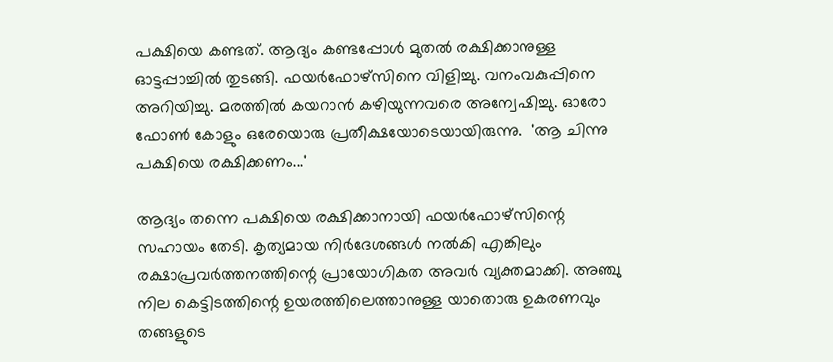പക്ഷിയെ കണ്ടത്. ആദ്യം കണ്ടപ്പോള്‍ മുതല്‍ രക്ഷിക്കാനുള്ള ഓട്ടപ്പാച്ചില്‍ തുടങ്ങി. ഫയര്‍ഫോഴ്‌സിനെ വിളിച്ചു. വനംവകുപ്പിനെ അറിയിച്ചു. മരത്തില്‍ കയറാന്‍ കഴിയുന്നവരെ അന്വേഷിച്ചു. ഓരോ ഫോണ്‍ കോളും ഒരേയൊരു പ്രതീക്ഷയോടെയായിരുന്നു.  'ആ ചിന്നു പക്ഷിയെ രക്ഷിക്കണം...'

ആദ്യം തന്നെ പക്ഷിയെ രക്ഷിക്കാനായി ഫയര്‍ഫോഴ്‌സിന്റെ സഹായം തേടി. കൃത്യമായ നിര്‍ദേശങ്ങള്‍ നല്‍കി എങ്കിലും രക്ഷാപ്രവര്‍ത്തനത്തിന്റെ പ്രായോഗികത അവര്‍ വ്യക്തമാക്കി. അഞ്ചു നില കെട്ടിടത്തിന്റെ ഉയരത്തിലെത്താനുള്ള യാതൊരു ഉകരണവും  തങ്ങളുടെ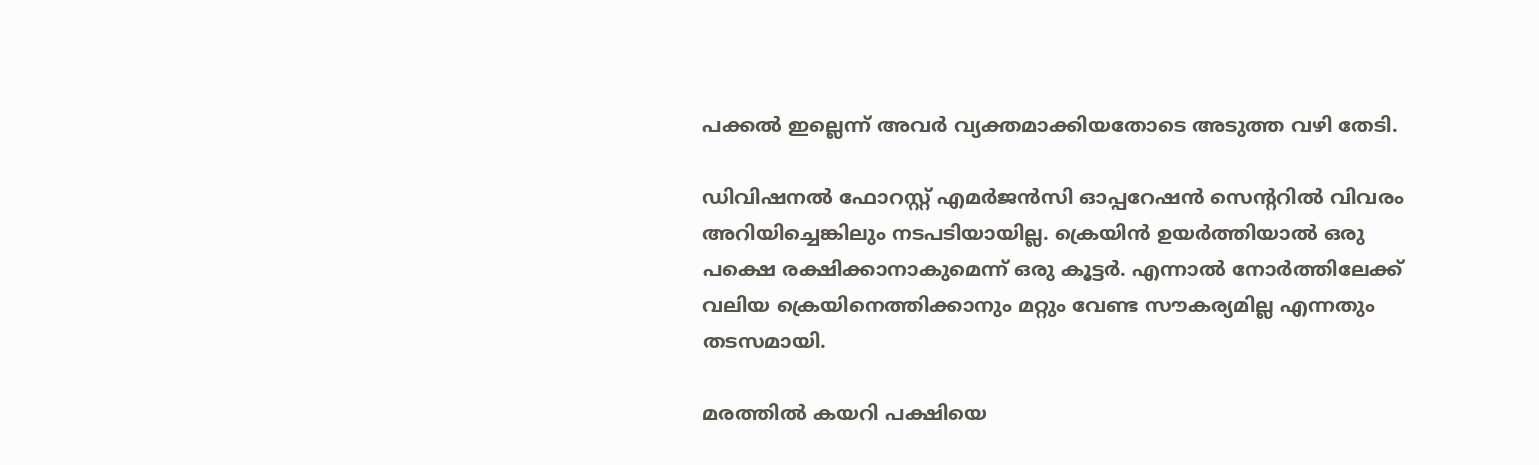പക്കല്‍ ഇല്ലെന്ന് അവര്‍ വ്യക്തമാക്കിയതോടെ അടുത്ത വഴി തേടി.

ഡിവിഷനല്‍ ഫോറസ്റ്റ് എമര്‍ജന്‍സി ഓപ്പറേഷന്‍ സെന്ററില്‍ വിവരം അറിയിച്ചെങ്കിലും നടപടിയായില്ല. ക്രെയിന്‍ ഉയര്‍ത്തിയാല്‍ ഒരു പക്ഷെ രക്ഷിക്കാനാകുമെന്ന് ഒരു കൂട്ടര്‍. എന്നാല്‍ നോര്‍ത്തിലേക്ക് വലിയ ക്രെയിനെത്തിക്കാനും മറ്റും വേണ്ട സൗകര്യമില്ല എന്നതും തടസമായി.

മരത്തില്‍ കയറി പക്ഷിയെ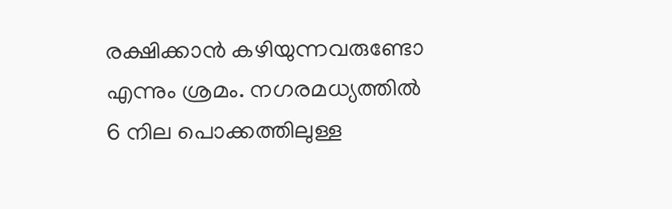രക്ഷിക്കാന്‍ കഴിയുന്നവരുണ്ടോ എന്നും ശ്രമം. നഗരമധ്യത്തില്‍ 6 നില പൊക്കത്തിലുള്ള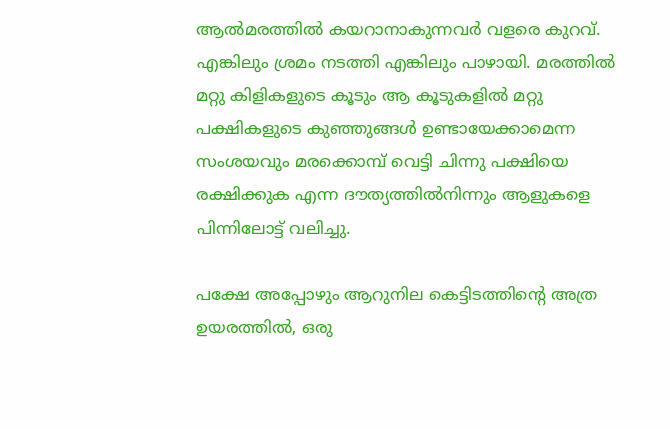ആല്‍മരത്തില്‍ കയറാനാകുന്നവര്‍ വളരെ കുറവ്. എങ്കിലും ശ്രമം നടത്തി എങ്കിലും പാഴായി. മരത്തില്‍ മറ്റു കിളികളുടെ കൂടും ആ കൂടുകളില്‍ മറ്റു പക്ഷികളുടെ കുഞ്ഞുങ്ങള്‍ ഉണ്ടായേക്കാമെന്ന സംശയവും മരക്കൊമ്പ് വെട്ടി ചിന്നു പക്ഷിയെ രക്ഷിക്കുക എന്ന ദൗത്യത്തില്‍നിന്നും ആളുകളെ പിന്നിലോട്ട് വലിച്ചു.

പക്ഷേ അപ്പോഴും ആറുനില കെട്ടിടത്തിന്റെ അത്ര ഉയരത്തില്‍, ഒരു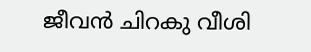ജീവന്‍ ചിറകു വീശി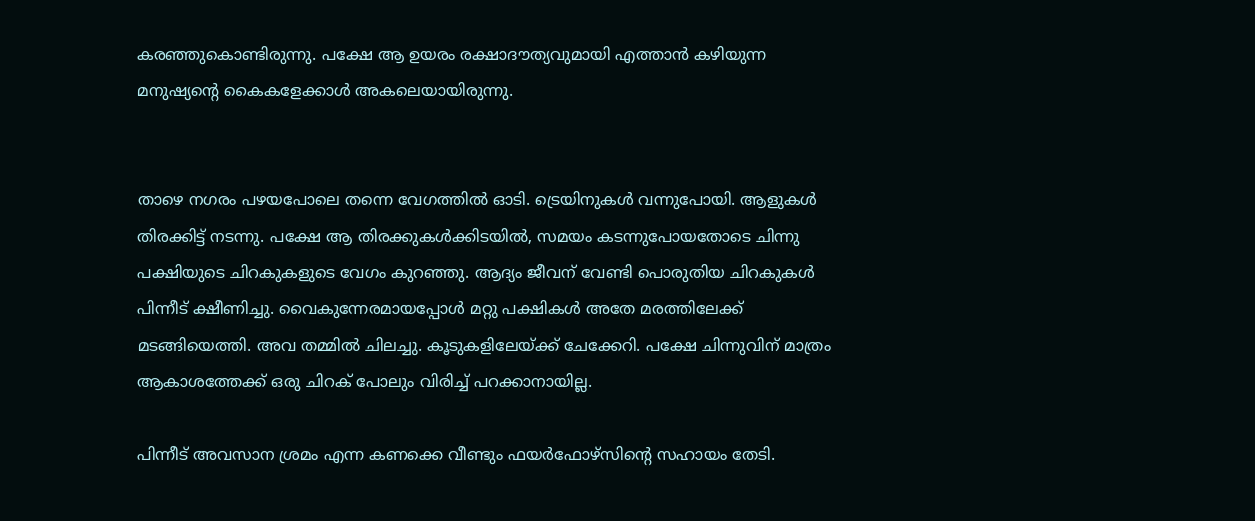കരഞ്ഞുകൊണ്ടിരുന്നു. പക്ഷേ ആ ഉയരം രക്ഷാദൗത്യവുമായി എത്താന്‍ കഴിയുന്ന മനുഷ്യന്റെ കൈകളേക്കാള്‍ അകലെയായിരുന്നു.


താഴെ നഗരം പഴയപോലെ തന്നെ വേഗത്തില്‍ ഓടി. ട്രെയിനുകള്‍ വന്നുപോയി. ആളുകള്‍ തിരക്കിട്ട് നടന്നു. പക്ഷേ ആ തിരക്കുകള്‍ക്കിടയില്‍, സമയം കടന്നുപോയതോടെ ചിന്നു പക്ഷിയുടെ ചിറകുകളുടെ വേഗം കുറഞ്ഞു. ആദ്യം ജീവന് വേണ്ടി പൊരുതിയ ചിറകുകള്‍ പിന്നീട് ക്ഷീണിച്ചു. വൈകുന്നേരമായപ്പോള്‍ മറ്റു പക്ഷികള്‍ അതേ മരത്തിലേക്ക് മടങ്ങിയെത്തി. അവ തമ്മില്‍ ചിലച്ചു. കൂടുകളിലേയ്ക്ക് ചേക്കേറി. പക്ഷേ ചിന്നുവിന് മാത്രം ആകാശത്തേക്ക് ഒരു ചിറക് പോലും വിരിച്ച് പറക്കാനായില്ല.

പിന്നീട് അവസാന ശ്രമം എന്ന കണക്കെ വീണ്ടും ഫയര്‍ഫോഴ്‌സിന്റെ സഹായം തേടി.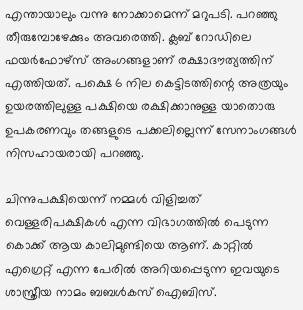എന്തായാലും വന്നു നോക്കാമെന്ന് മറുപടി. പറഞ്ഞു തീരുമ്പോഴേക്കും അവരെത്തി. ക്ലബ് റോഡിലെ ഫയര്‍ഫോഴ്‌സ് അംഗങ്ങളാണ് രക്ഷാദൗത്യത്തിന് എത്തിയത്. പക്ഷെ 6 നില കെട്ടിടത്തിന്റെ അത്രയും ഉയരത്തിലുള്ള പക്ഷിയെ രക്ഷിക്കാനുള്ള യാതൊരു ഉപകരണവും തങ്ങളുടെ പക്കലില്ലെന്ന് സേനാംഗങ്ങള്‍ നിസഹായരായി പറഞ്ഞു.

ചിന്നുപക്ഷിയെന്ന് നമ്മള്‍ വിളിച്ചത് വെള്ളരിപക്ഷികള്‍ എന്ന വിഭാഗത്തില്‍ പെടുന്ന കൊക്ക് ആയ കാലിമുണ്ടിയെ ആണ്. കാറ്റില്‍ എഗ്രെറ്റ് എന്ന പേരില്‍ അറിയപ്പെടുന്ന ഇവയുടെ ശാസ്ത്രീയ നാമം ബബള്‍കസ് ഐബിസ്.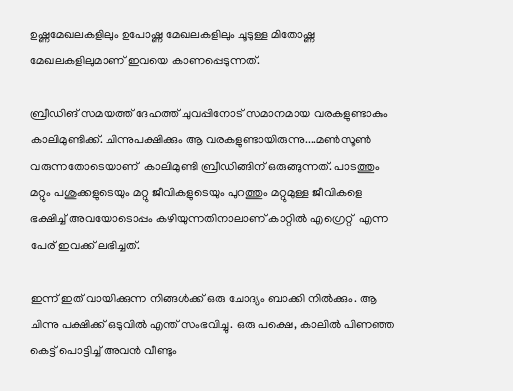ഉഷ്ണമേഖലകളിലും ഉപോഷ്ണ മേഖലകളിലും ചൂടുള്ള മിതോഷ്ണ മേഖലകളിലുമാണ് ഇവയെ കാണപ്പെടുന്നത്.

ബ്രീഡിങ് സമയത്ത് ദേഹത്ത് ചുവപ്പിനോട് സമാനമായ വരകളുണ്ടാകും കാലിമുണ്ടിക്ക്. ചിന്നുപക്ഷിക്കും ആ വരകളുണ്ടായിരുന്നു....മണ്‍സൂണ്‍ വരുന്നതോടെയാണ്  കാലിമുണ്ടി ബ്രീഡിങ്ങിന് ഒരുങ്ങുന്നത്. പാടത്തും മറ്റും പശുക്കളുടെയും മറ്റു ജീവികളുടെയും പുറത്തും മറ്റുമുള്ള ജീവികളെ ഭക്ഷിച്ച് അവയോടൊപ്പം കഴിയുന്നതിനാലാണ് കാറ്റില്‍ എഗ്രെറ്റ്  എന്ന പേര് ഇവക്ക് ലഭിച്ചത്.

ഇന്ന് ഇത് വായിക്കുന്ന നിങ്ങള്‍ക്ക് ഒരു ചോദ്യം ബാക്കി നില്‍ക്കും. ആ ചിന്നു പക്ഷിക്ക് ഒടുവില്‍ എന്ത് സംഭവിച്ചു. ഒരു പക്ഷെ, കാലില്‍ പിണഞ്ഞ കെട്ട് പൊട്ടിച്ച് അവന്‍ വീണ്ടും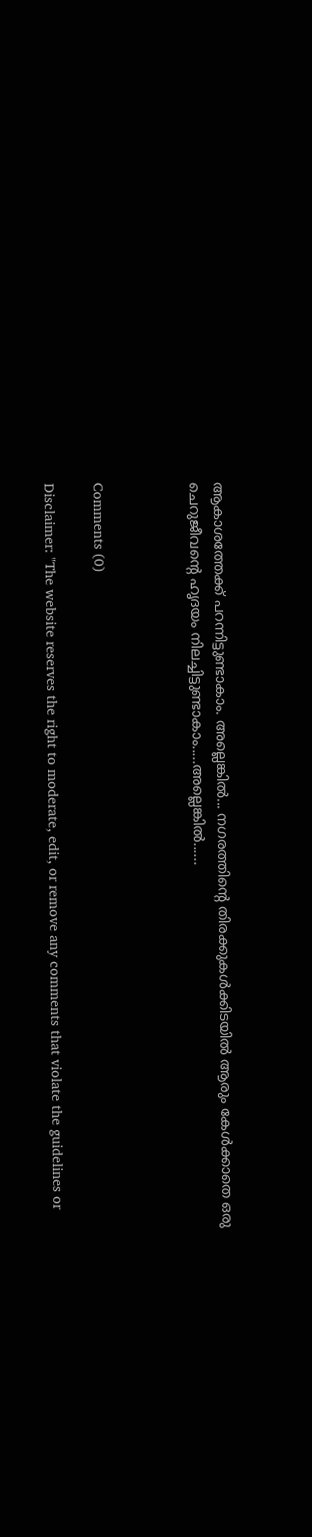ആകാശത്തേക്ക് പറന്നിട്ടുണ്ടാകാം. അല്ലെങ്കില്‍... നഗരത്തിന്റെ തിരക്കുകള്‍ക്കിടയില്‍ ആരും കേള്‍ക്കാതെ ഒരു ചെറുജീവന്റെ ഹൃദയം നിലച്ചിട്ടുണ്ടാകാം.....അല്ലെങ്കില്‍......



Comments (0)

Disclaimer: "The website reserves the right to moderate, edit, or remove any comments that violate the guidelines or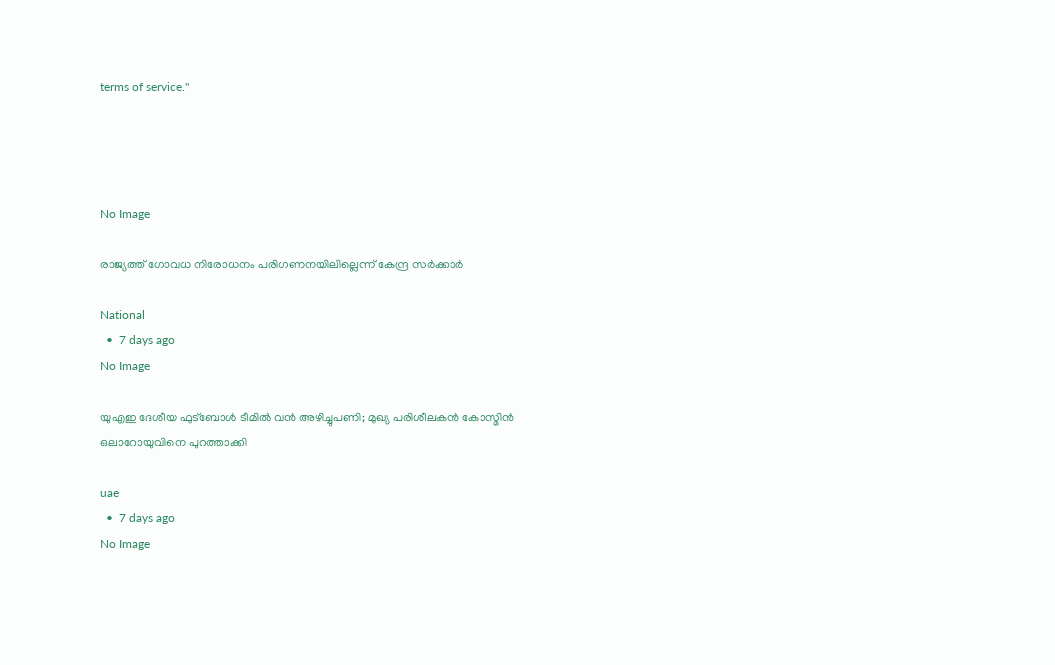terms of service."




No Image

രാജ്യത്ത് ഗോവധ നിരോധനം പരിഗണനയിലില്ലെന്ന് കേന്ദ്ര സര്‍ക്കാര്‍

National
  •  7 days ago
No Image

യുഎഇ ദേശീയ ഫുട്ബോൾ ടീമിൽ വൻ അഴിച്ചുപണി; മുഖ്യ പരിശീലകൻ കോസ്മിൻ ഒലാറോയുവിനെ പുറത്താക്കി

uae
  •  7 days ago
No Image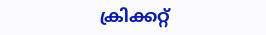ക്രിക്കറ്റ്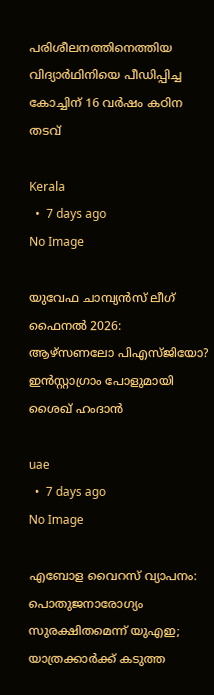പരിശീലനത്തിനെത്തിയ വിദ്യാര്‍ഥിനിയെ പീഡിപ്പിച്ച കോച്ചിന് 16 വര്‍ഷം കഠിന തടവ്

Kerala
  •  7 days ago
No Image

യുവേഫ ചാമ്പ്യൻസ് ലീഗ് ഫൈനൽ 2026: ആഴ്‌സണലോ പിഎസ്ജിയോ? ഇൻസ്റ്റാഗ്രാം പോളുമായി ശൈഖ് ഹംദാൻ

uae
  •  7 days ago
No Image

എബോള വൈറസ് വ്യാപനം: പൊതുജനാരോഗ്യം സുരക്ഷിതമെന്ന് യുഎഇ; യാത്രക്കാർക്ക് കടുത്ത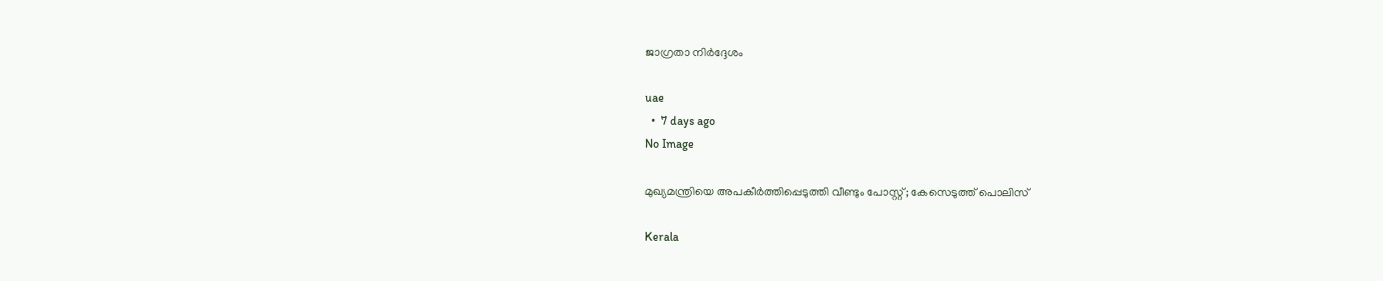ജാഗ്രതാ നിർദ്ദേശം

uae
  •  7 days ago
No Image

മുഖ്യമന്ത്രിയെ അപകീര്‍ത്തിപ്പെടുത്തി വീണ്ടും പോസ്റ്റ്; കേസെടുത്ത് പൊലിസ്

Kerala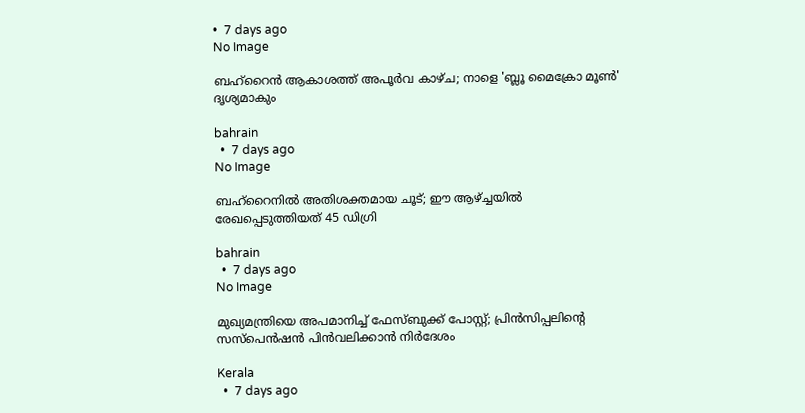•  7 days ago
No Image

ബഹ്‌റൈന്‍ ആകാശത്ത് അപൂര്‍വ കാഴ്ച; നാളെ 'ബ്ലൂ മൈക്രോ മൂണ്‍' ദൃശ്യമാകും

bahrain
  •  7 days ago
No Image

ബഹ്‌റൈനില്‍ അതിശക്തമായ ചൂട്; ഈ ആഴ്ച്ചയില്‍ രേഖപ്പെടുത്തിയത് 45 ഡിഗ്രി

bahrain
  •  7 days ago
No Image

മുഖ്യമന്ത്രിയെ അപമാനിച്ച് ഫേസ്ബുക്ക് പോസ്റ്റ്; പ്രിന്‍സിപ്പലിന്റെ സസ്‌പെന്‍ഷന്‍ പിന്‍വലിക്കാന്‍ നിര്‍ദേശം

Kerala
  •  7 days ago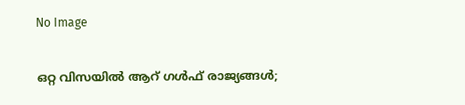No Image

ഒറ്റ വിസയിൽ ആറ് ഗൾഫ് രാജ്യങ്ങൾ;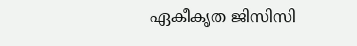ഏകീകൃത ജിസിസി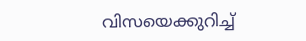വിസയെക്കുറിച്ച്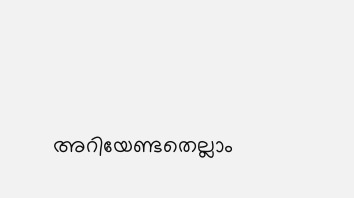അറിയേണ്ടതെല്ലാം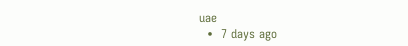uae
  •  7 days ago